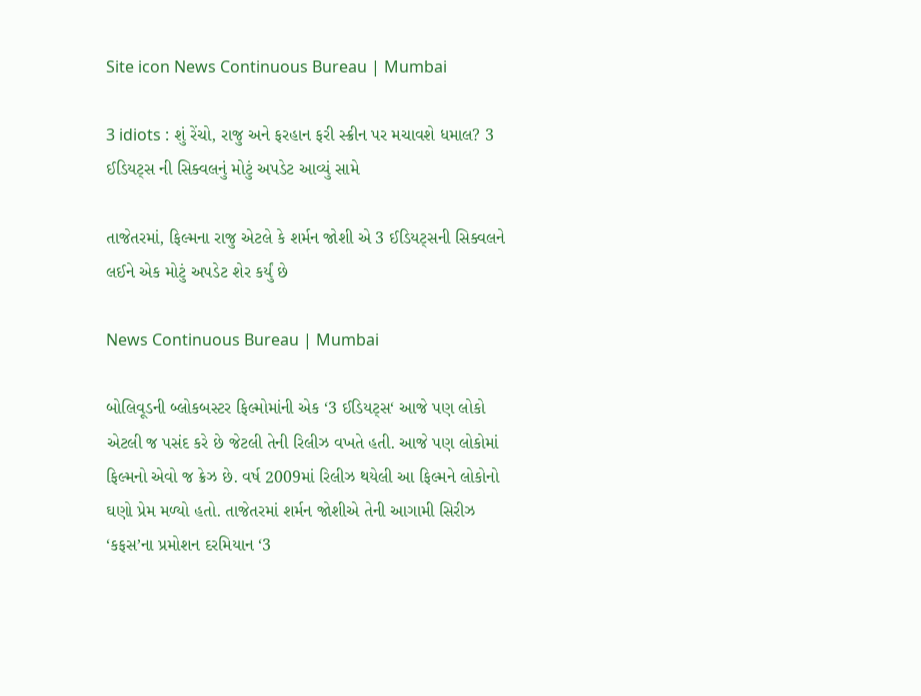Site icon News Continuous Bureau | Mumbai

3 idiots : શું રેંચો, રાજુ અને ફરહાન ફરી સ્ક્રીન પર મચાવશે ધમાલ? 3 ઈડિયટ્સ ની સિક્વલનું મોટું અપડેટ આવ્યું સામે

તાજેતરમાં, ફિલ્મના રાજુ એટલે કે શર્મન જોશી એ 3 ઈડિયટ્સની સિક્વલને લઈને એક મોટું અપડેટ શેર કર્યું છે

News Continuous Bureau | Mumbai

બોલિવૂડની બ્લોકબસ્ટર ફિલ્મોમાંની એક ‘3 ઈડિયટ્સ‘ આજે પણ લોકો એટલી જ પસંદ કરે છે જેટલી તેની રિલીઝ વખતે હતી. આજે પણ લોકોમાં ફિલ્મનો એવો જ ક્રેઝ છે. વર્ષ 2009માં રિલીઝ થયેલી આ ફિલ્મને લોકોનો ઘણો પ્રેમ મળ્યો હતો. તાજેતરમાં શર્મન જોશીએ તેની આગામી સિરીઝ ‘કફસ’ના પ્રમોશન દરમિયાન ‘3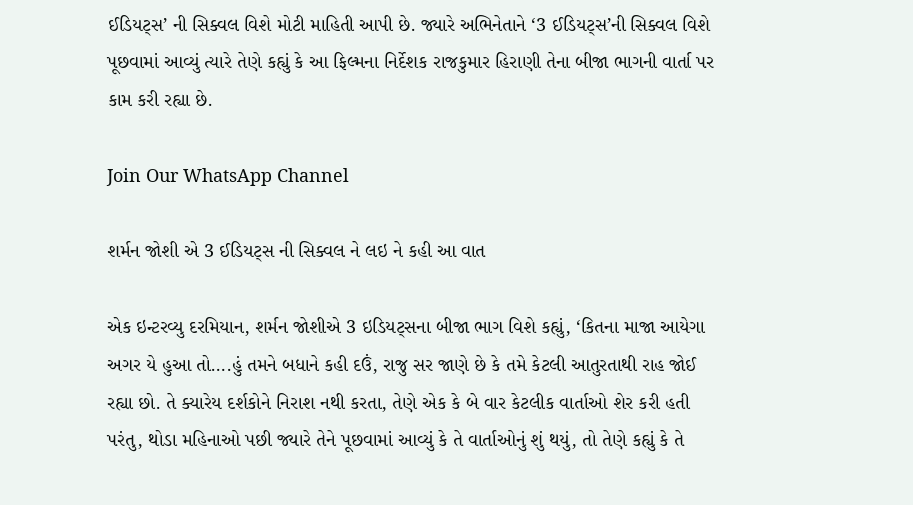ઈડિયટ્સ’ ની સિક્વલ વિશે મોટી માહિતી આપી છે. જ્યારે અભિનેતાને ‘3 ઈડિયટ્સ’ની સિક્વલ વિશે પૂછવામાં આવ્યું ત્યારે તેણે કહ્યું કે આ ફિલ્મના નિર્દેશક રાજકુમાર હિરાણી તેના બીજા ભાગની વાર્તા પર કામ કરી રહ્યા છે.

Join Our WhatsApp Channel

શર્મન જોશી એ 3 ઈડિયટ્સ ની સિક્વલ ને લઇ ને કહી આ વાત

એક ઇન્ટરવ્યુ દરમિયાન, શર્મન જોશીએ 3 ઇડિયટ્સના બીજા ભાગ વિશે કહ્યું, ‘કિતના માજા આયેગા અગર યે હુઆ તો….હું તમને બધાને કહી દઉં, રાજુ સર જાણે છે કે તમે કેટલી આતુરતાથી રાહ જોઈ રહ્યા છો. તે ક્યારેય દર્શકોને નિરાશ નથી કરતા, તેણે એક કે બે વાર કેટલીક વાર્તાઓ શેર કરી હતી પરંતુ, થોડા મહિનાઓ પછી જ્યારે તેને પૂછવામાં આવ્યું કે તે વાર્તાઓનું શું થયું, તો તેણે કહ્યું કે તે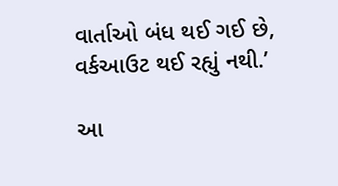વાર્તાઓ બંધ થઈ ગઈ છે, વર્કઆઉટ થઈ રહ્યું નથી.’

આ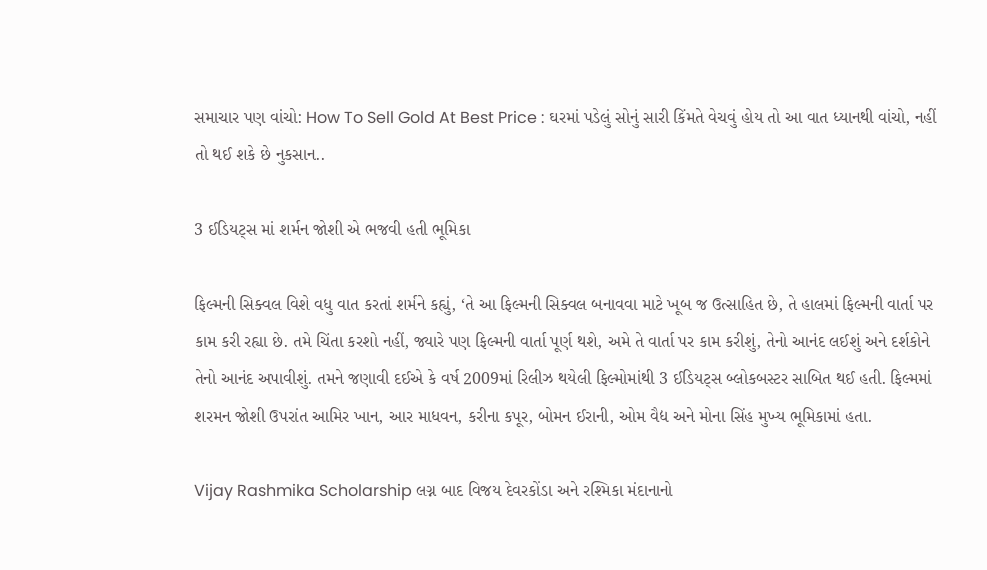સમાચાર પણ વાંચો: How To Sell Gold At Best Price : ઘરમાં પડેલું સોનું સારી કિંમતે વેચવું હોય તો આ વાત ધ્યાનથી વાંચો, નહીં તો થઈ શકે છે નુકસાન..

3 ઈડિયટ્સ માં શર્મન જોશી એ ભજવી હતી ભૂમિકા

ફિલ્મની સિક્વલ વિશે વધુ વાત કરતાં શર્મને કહ્યું, ‘તે આ ફિલ્મની સિક્વલ બનાવવા માટે ખૂબ જ ઉત્સાહિત છે, તે હાલમાં ફિલ્મની વાર્તા પર કામ કરી રહ્યા છે. તમે ચિંતા કરશો નહીં, જ્યારે પણ ફિલ્મની વાર્તા પૂર્ણ થશે, અમે તે વાર્તા પર કામ કરીશું, તેનો આનંદ લઈશું અને દર્શકોને તેનો આનંદ અપાવીશું. તમને જણાવી દઈએ કે વર્ષ 2009માં રિલીઝ થયેલી ફિલ્મોમાંથી 3 ઈડિયટ્સ બ્લોકબસ્ટર સાબિત થઈ હતી. ફિલ્મમાં શરમન જોશી ઉપરાંત આમિર ખાન, આર માધવન, કરીના કપૂર, બોમન ઈરાની, ઓમ વૈદ્ય અને મોના સિંહ મુખ્ય ભૂમિકામાં હતા.

Vijay Rashmika Scholarship લગ્ન બાદ વિજય દેવરકોંડા અને રશ્મિકા મંદાનાનો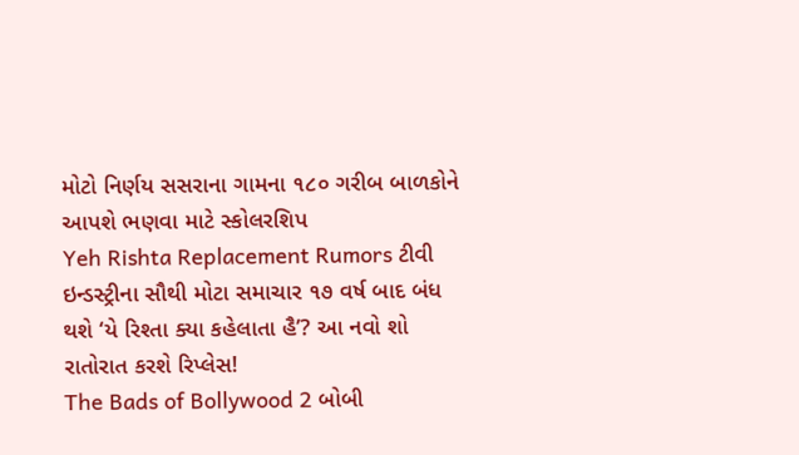મોટો નિર્ણય સસરાના ગામના ૧૮૦ ગરીબ બાળકોને આપશે ભણવા માટે સ્કોલરશિપ
Yeh Rishta Replacement Rumors ટીવી ઇન્ડસ્ટ્રીના સૌથી મોટા સમાચાર ૧૭ વર્ષ બાદ બંધ થશે ‘યે રિશ્તા ક્યા કહેલાતા હૈ’? આ નવો શો રાતોરાત કરશે રિપ્લેસ!
The Bads of Bollywood 2 બોબી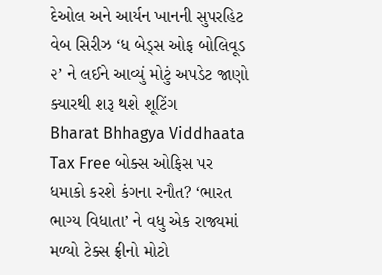દેઓલ અને આર્યન ખાનની સુપરહિટ વેબ સિરીઝ ‘ધ બેડ્સ ઓફ બોલિવૂડ ૨’ ને લઈને આવ્યું મોટું અપડેટ જાણો ક્યારથી શરૂ થશે શૂટિંગ
Bharat Bhhagya Viddhaata Tax Free બોક્સ ઓફિસ પર ધમાકો કરશે કંગના રનૌત? ‘ભારત ભાગ્ય વિધાતા’ ને વધુ એક રાજ્યમાં મળ્યો ટેક્સ ફ્રીનો મોટો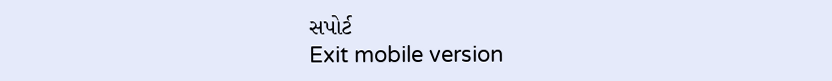સપોર્ટ
Exit mobile version